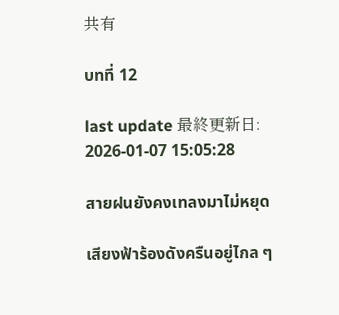共有

บทที่ 12

last update 最終更新日: 2026-01-07 15:05:28

สายฝนยังคงเทลงมาไม่หยุด

เสียงฟ้าร้องดังครืนอยู่ไกล ๆ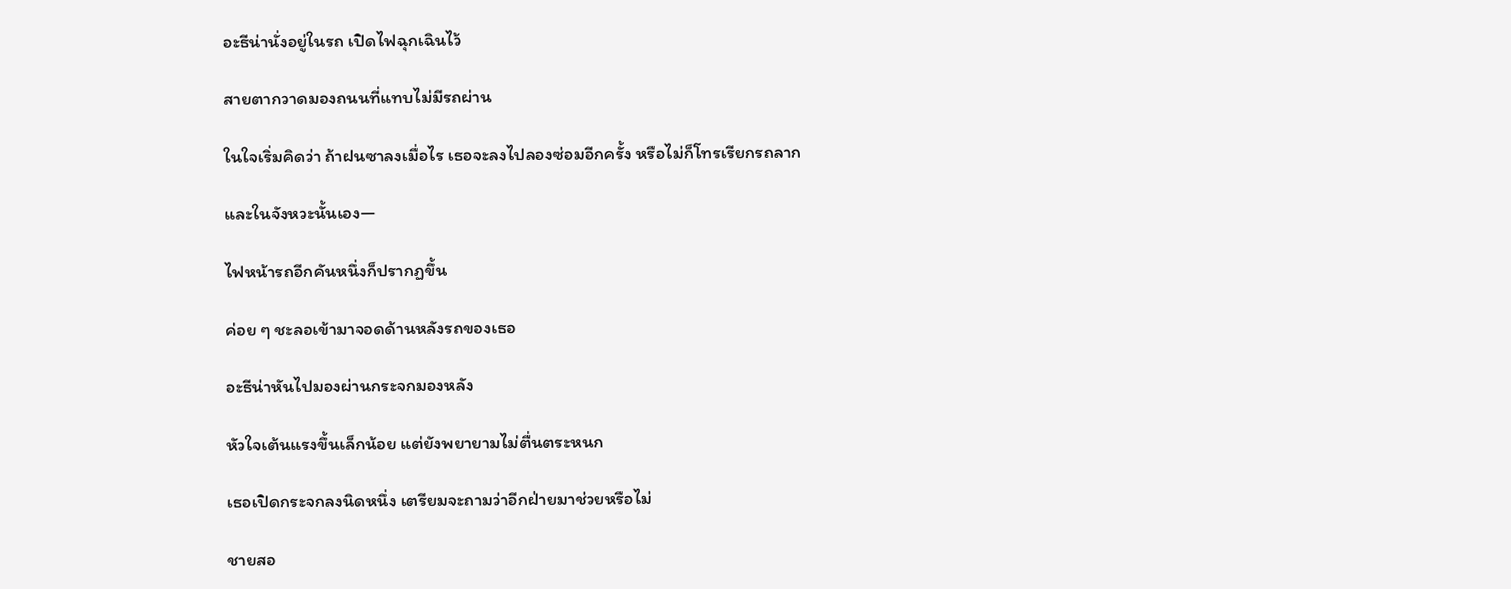อะธีน่านั่งอยู่ในรถ เปิดไฟฉุกเฉินไว้

สายตากวาดมองถนนที่แทบไม่มีรถผ่าน

ในใจเริ่มคิดว่า ถ้าฝนซาลงเมื่อไร เธอจะลงไปลองซ่อมอีกครั้ง หรือไม่ก็โทรเรียกรถลาก

และในจังหวะนั้นเอง—

ไฟหน้ารถอีกคันหนึ่งก็ปรากฏขึ้น

ค่อย ๆ ชะลอเข้ามาจอดด้านหลังรถของเธอ

อะธีน่าหันไปมองผ่านกระจกมองหลัง

หัวใจเต้นแรงขึ้นเล็กน้อย แต่ยังพยายามไม่ตื่นตระหนก

เธอเปิดกระจกลงนิดหนึ่ง เตรียมจะถามว่าอีกฝ่ายมาช่วยหรือไม่

ชายสอ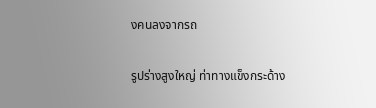งคนลงจากรถ

รูปร่างสูงใหญ่ ท่าทางแข็งกระด้าง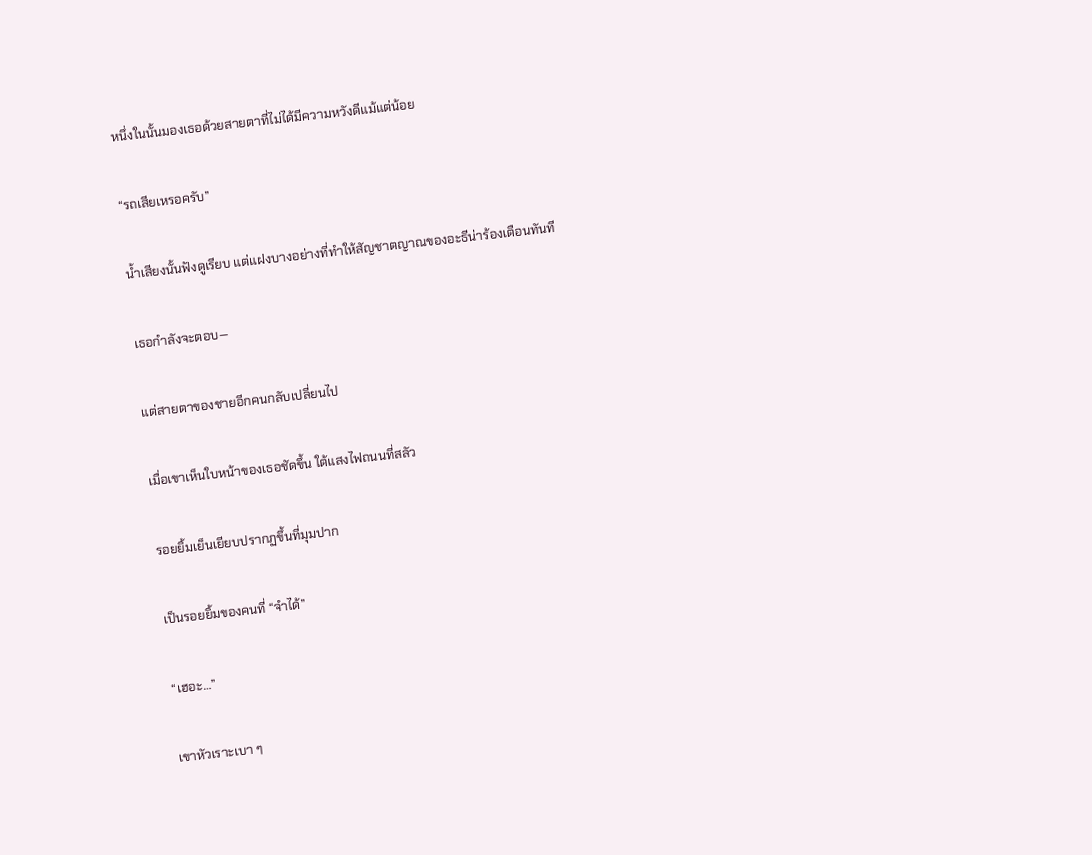หนึ่งในนั้นมองเธอด้วยสายตาที่ไม่ได้มีความหวังดีแม้แต่น้อย

“รถเสียเหรอครับ”

น้ำเสียงนั้นฟังดูเรียบ แต่แฝงบางอย่างที่ทำให้สัญชาตญาณของอะธีน่าร้องเตือนทันที

เธอกำลังจะตอบ—

แต่สายตาของชายอีกคนกลับเปลี่ยนไป

เมื่อเขาเห็นใบหน้าของเธอชัดขึ้น ใต้แสงไฟถนนที่สลัว

รอยยิ้มเย็นเยียบปรากฏขึ้นที่มุมปาก

เป็นรอยยิ้มของคนที่ “จำได้”

“เฮอะ…”

เขาหัวเราะเบา ๆ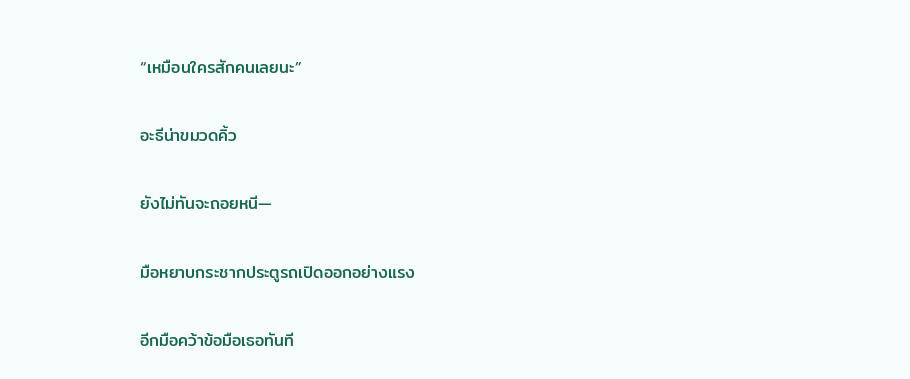“เหมือนใครสักคนเลยนะ”

อะธีน่าขมวดคิ้ว

ยังไม่ทันจะถอยหนี—

มือหยาบกระชากประตูรถเปิดออกอย่างแรง

อีกมือคว้าข้อมือเธอทันที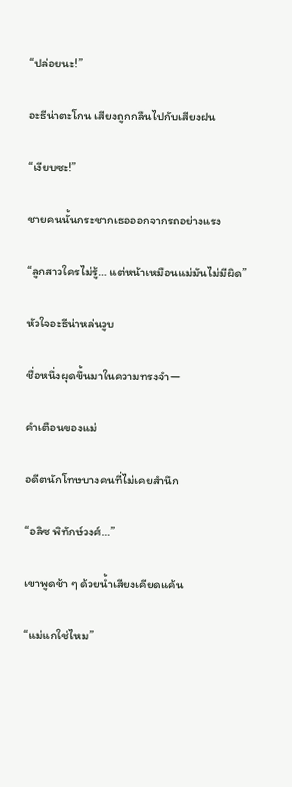“ปล่อยนะ!”

อะธีน่าตะโกน เสียงถูกกลืนไปกับเสียงฝน

“เงียบซะ!”

ชายคนนั้นกระชากเธอออกจากรถอย่างแรง

“ลูกสาวใครไม่รู้… แต่หน้าเหมือนแม่มันไม่มีผิด”

หัวใจอะธีน่าหล่นวูบ

ชื่อหนึ่งผุดขึ้นมาในความทรงจำ—

คำเตือนของแม่

อดีตนักโทษบางคนที่ไม่เคยสำนึก

“อลิซ พิทักษ์วงศ์…”

เขาพูดช้า ๆ ด้วยน้ำเสียงเคียดแค้น

“แม่แกใช่ไหม”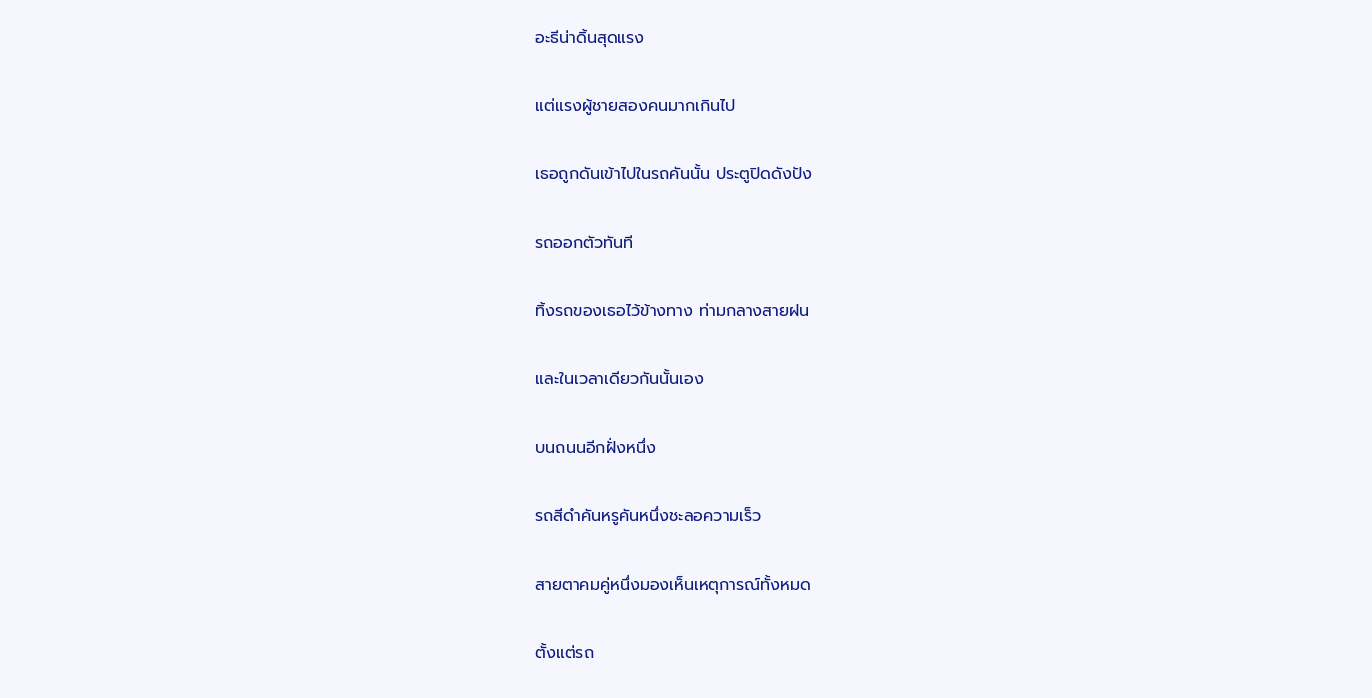อะธีน่าดิ้นสุดแรง

แต่แรงผู้ชายสองคนมากเกินไป

เธอถูกดันเข้าไปในรถคันนั้น ประตูปิดดังปัง

รถออกตัวทันที

ทิ้งรถของเธอไว้ข้างทาง ท่ามกลางสายฝน

และในเวลาเดียวกันนั้นเอง

บนถนนอีกฝั่งหนึ่ง

รถสีดำคันหรูคันหนึ่งชะลอความเร็ว

สายตาคมคู่หนึ่งมองเห็นเหตุการณ์ทั้งหมด

ตั้งแต่รถ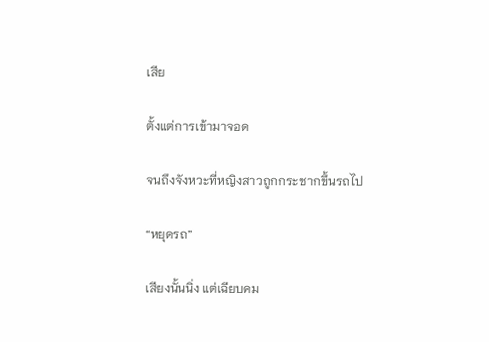เสีย

ตั้งแต่การเข้ามาจอด

จนถึงจังหวะที่หญิงสาวถูกกระชากขึ้นรถไป

“หยุดรถ”

เสียงนั้นนิ่ง แต่เฉียบคม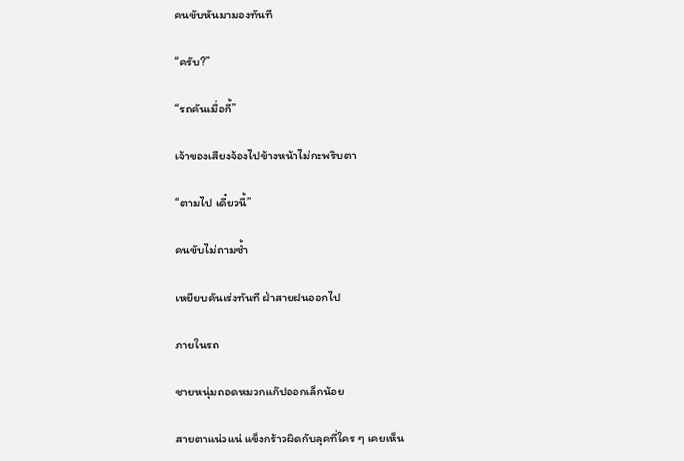คนขับหันมามองทันที

“ครับ?”

“รถคันเมื่อกี้”

เจ้าของเสียงจ้องไปข้างหน้าไม่กะพริบตา

“ตามไป เดี๋ยวนี้”

คนขับไม่ถามซ้ำ

เหยียบคันเร่งทันที ฝ่าสายฝนออกไป

ภายในรถ

ชายหนุ่มถอดหมวกแก๊ปออกเล็กน้อย

สายตาแน่วแน่ แข็งกร้าวผิดกับลุคที่ใคร ๆ เคยเห็น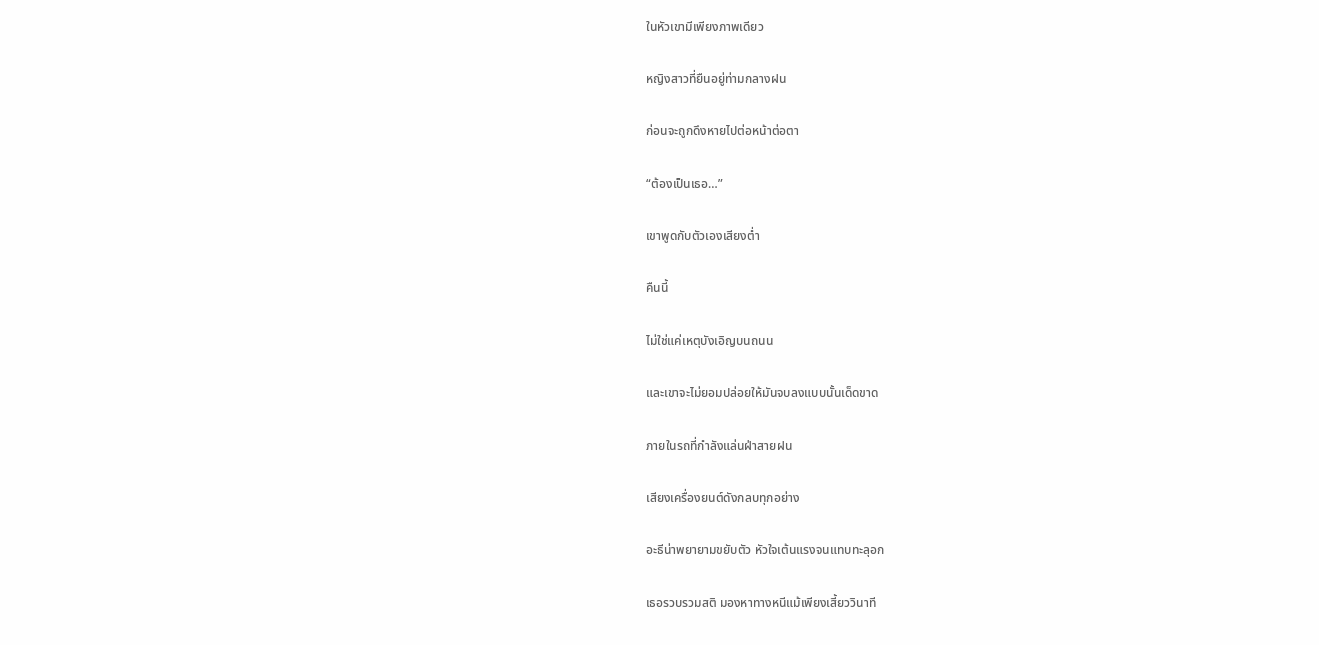ในหัวเขามีเพียงภาพเดียว

หญิงสาวที่ยืนอยู่ท่ามกลางฝน

ก่อนจะถูกดึงหายไปต่อหน้าต่อตา

“ต้องเป็นเธอ…”

เขาพูดกับตัวเองเสียงต่ำ

คืนนี้

ไม่ใช่แค่เหตุบังเอิญบนถนน

และเขาจะไม่ยอมปล่อยให้มันจบลงแบบนั้นเด็ดขาด

ภายในรถที่กำลังแล่นฝ่าสายฝน

เสียงเครื่องยนต์ดังกลบทุกอย่าง

อะธีน่าพยายามขยับตัว หัวใจเต้นแรงจนแทบทะลุอก

เธอรวบรวมสติ มองหาทางหนีแม้เพียงเสี้ยววินาที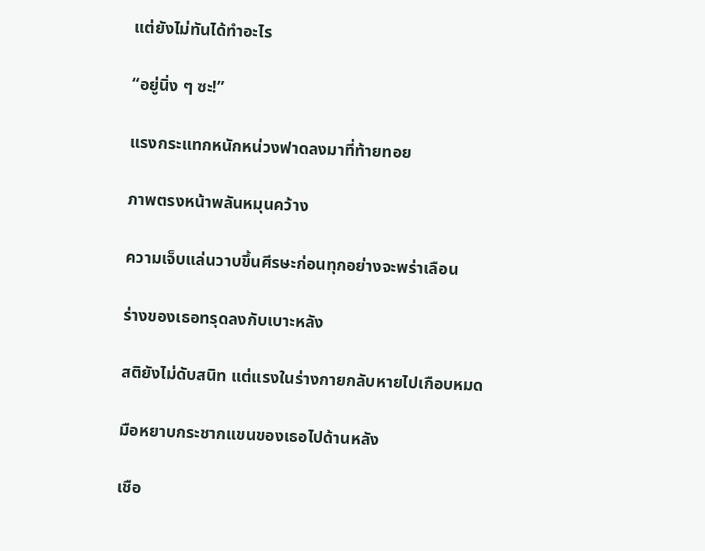แต่ยังไม่ทันได้ทำอะไร

“อยู่นิ่ง ๆ ซะ!”

แรงกระแทกหนักหน่วงฟาดลงมาที่ท้ายทอย

ภาพตรงหน้าพลันหมุนคว้าง

ความเจ็บแล่นวาบขึ้นศีรษะก่อนทุกอย่างจะพร่าเลือน

ร่างของเธอทรุดลงกับเบาะหลัง

สติยังไม่ดับสนิท แต่แรงในร่างกายกลับหายไปเกือบหมด

มือหยาบกระชากแขนของเธอไปด้านหลัง

เชือ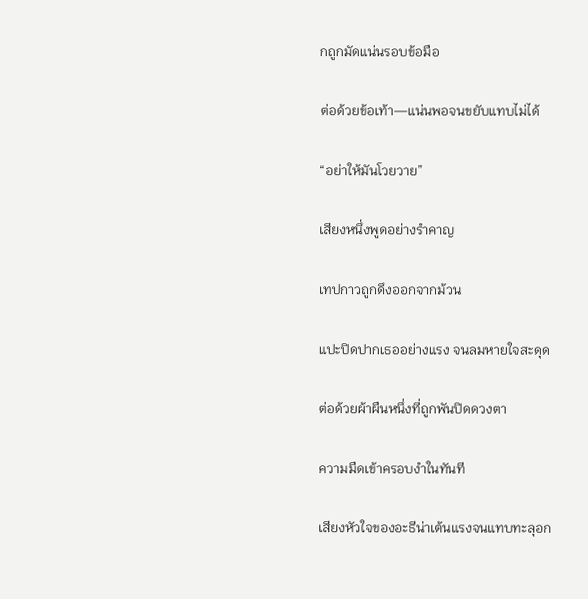กถูกมัดแน่นรอบข้อมือ

ต่อด้วยข้อเท้า—แน่นพอจนขยับแทบไม่ได้

“อย่าให้มันโวยวาย”

เสียงหนึ่งพูดอย่างรำคาญ

เทปกาวถูกดึงออกจากม้วน

แปะปิดปากเธออย่างแรง จนลมหายใจสะดุด

ต่อด้วยผ้าผืนหนึ่งที่ถูกพันปิดดวงตา

ความมืดเข้าครอบงำในทันที

เสียงหัวใจของอะธีน่าเต้นแรงจนแทบทะลุอก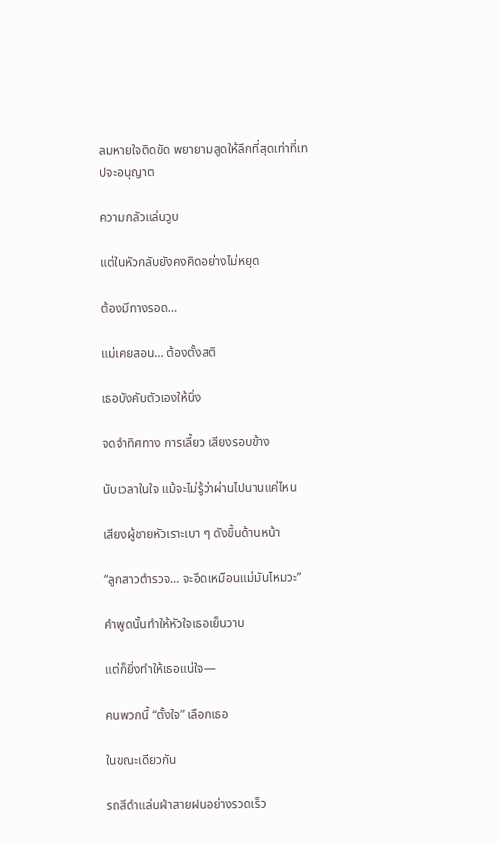ลมหายใจติดขัด พยายามสูดให้ลึกที่สุดเท่าที่เทปจะอนุญาต

ความกลัวแล่นวูบ

แต่ในหัวกลับยังคงคิดอย่างไม่หยุด

ต้องมีทางรอด…

แม่เคยสอน… ต้องตั้งสติ

เธอบังคับตัวเองให้นิ่ง

จดจำทิศทาง การเลี้ยว เสียงรอบข้าง

นับเวลาในใจ แม้จะไม่รู้ว่าผ่านไปนานแค่ไหน

เสียงผู้ชายหัวเราะเบา ๆ ดังขึ้นด้านหน้า

“ลูกสาวตำรวจ… จะอึดเหมือนแม่มันไหมวะ”

คำพูดนั้นทำให้หัวใจเธอเย็นวาบ

แต่ก็ยิ่งทำให้เธอแน่ใจ—

คนพวกนี้ “ตั้งใจ” เลือกเธอ

ในขณะเดียวกัน

รถสีดำแล่นฝ่าสายฝนอย่างรวดเร็ว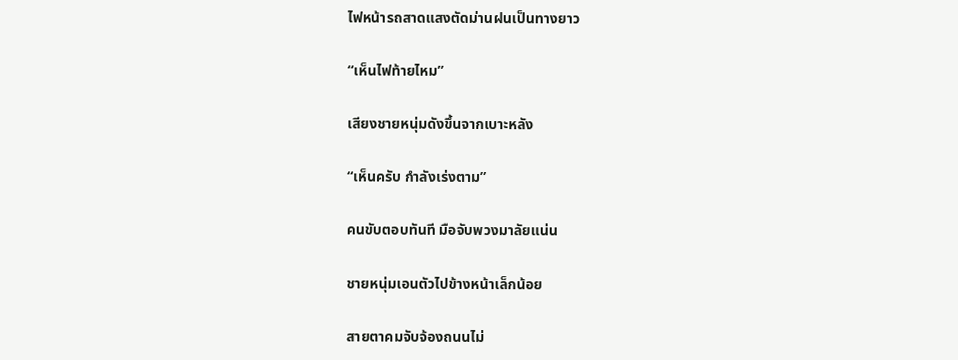ไฟหน้ารถสาดแสงตัดม่านฝนเป็นทางยาว

“เห็นไฟท้ายไหม”

เสียงชายหนุ่มดังขึ้นจากเบาะหลัง

“เห็นครับ กำลังเร่งตาม”

คนขับตอบทันที มือจับพวงมาลัยแน่น

ชายหนุ่มเอนตัวไปข้างหน้าเล็กน้อย

สายตาคมจับจ้องถนนไม่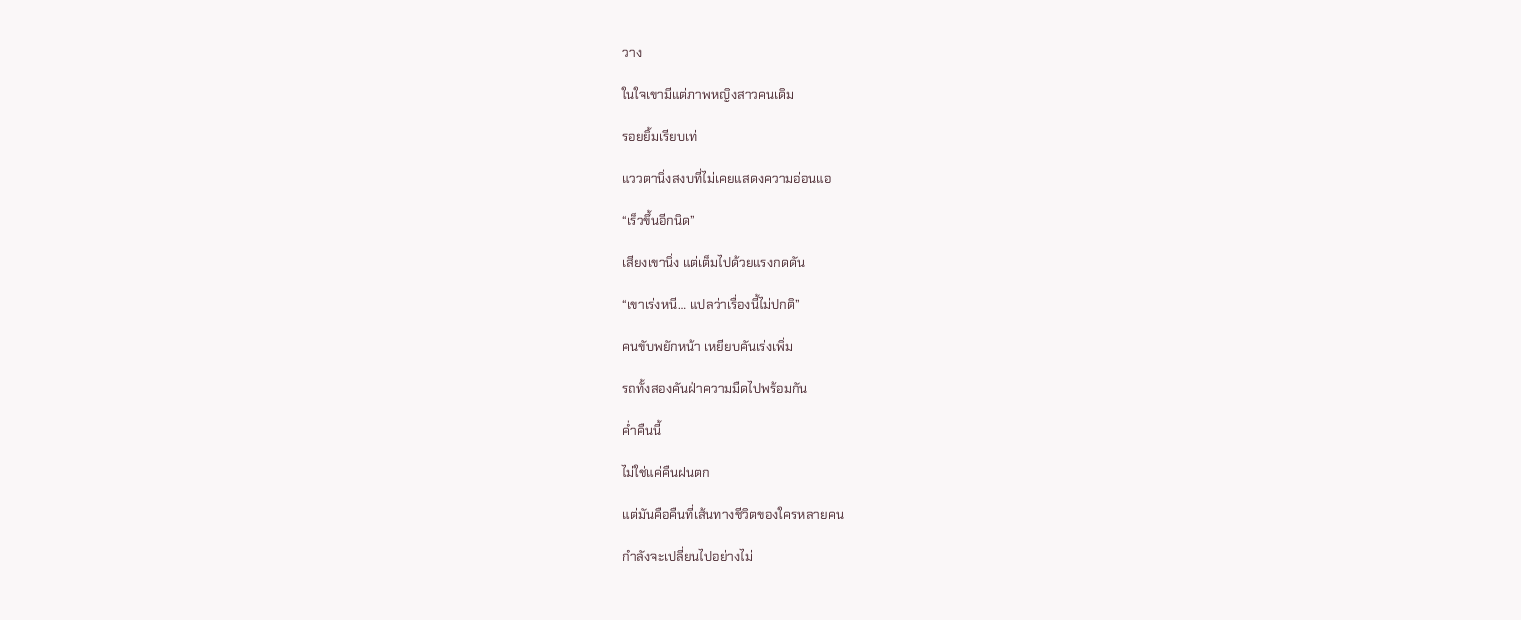วาง

ในใจเขามีแต่ภาพหญิงสาวคนเดิม

รอยยิ้มเรียบเท่

แววตานิ่งสงบที่ไม่เคยแสดงความอ่อนแอ

“เร็วขึ้นอีกนิด”

เสียงเขานิ่ง แต่เต็มไปด้วยแรงกดดัน

“เขาเร่งหนี… แปลว่าเรื่องนี้ไม่ปกติ”

คนขับพยักหน้า เหยียบคันเร่งเพิ่ม

รถทั้งสองคันฝ่าความมืดไปพร้อมกัน

ค่ำคืนนี้

ไม่ใช่แค่คืนฝนตก

แต่มันคือคืนที่เส้นทางชีวิตของใครหลายคน

กำลังจะเปลี่ยนไปอย่างไม่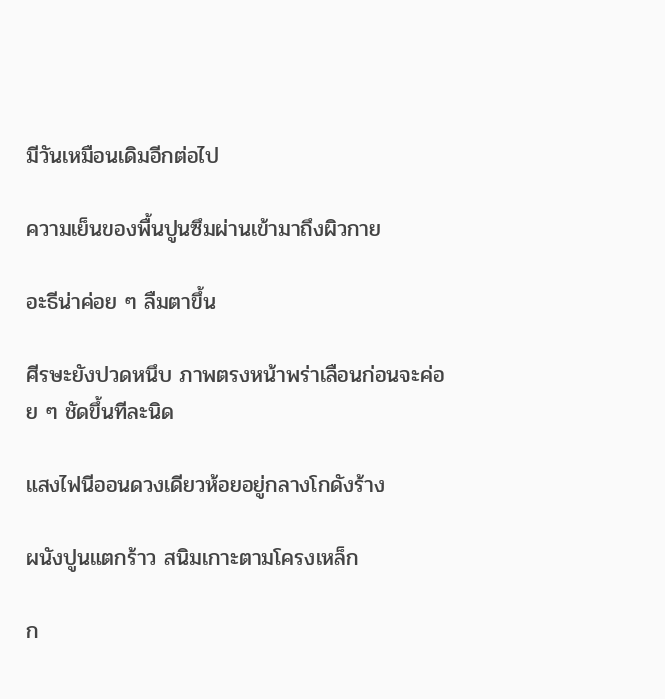มีวันเหมือนเดิมอีกต่อไป

ความเย็นของพื้นปูนซึมผ่านเข้ามาถึงผิวกาย

อะธีน่าค่อย ๆ ลืมตาขึ้น

ศีรษะยังปวดหนึบ ภาพตรงหน้าพร่าเลือนก่อนจะค่อย ๆ ชัดขึ้นทีละนิด

แสงไฟนีออนดวงเดียวห้อยอยู่กลางโกดังร้าง

ผนังปูนแตกร้าว สนิมเกาะตามโครงเหล็ก

ก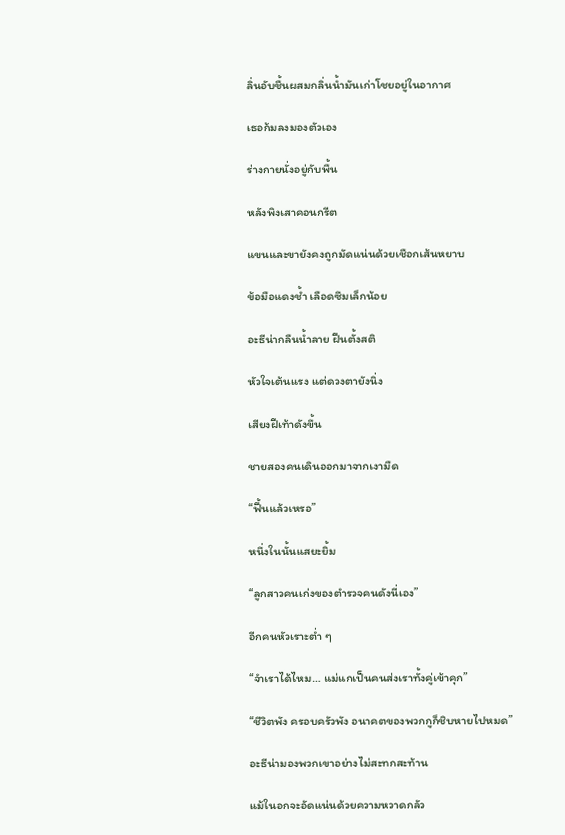ลิ่นอับชื้นผสมกลิ่นน้ำมันเก่าโชยอยู่ในอากาศ

เธอก้มลงมองตัวเอง

ร่างกายนั่งอยู่กับพื้น

หลังพิงเสาคอนกรีต

แขนและขายังคงถูกมัดแน่นด้วยเชือกเส้นหยาบ

ข้อมือแดงช้ำ เลือดซึมเล็กน้อย

อะธีน่ากลืนน้ำลาย ฝืนตั้งสติ

หัวใจเต้นแรง แต่ดวงตายังนิ่ง

เสียงฝีเท้าดังขึ้น

ชายสองคนเดินออกมาจากเงามืด

“ฟื้นแล้วเหรอ”

หนึ่งในนั้นแสยะยิ้ม

“ลูกสาวคนเก่งของตำรวจคนดังนี่เอง”

อีกคนหัวเราะต่ำ ๆ

“จำเราได้ไหม… แม่แกเป็นคนส่งเราทั้งคู่เข้าคุก”

“ชีวิตพัง ครอบครัวพัง อนาคตของพวกกูก็ชิบหายไปหมด”

อะธีน่ามองพวกเขาอย่างไม่สะทกสะท้าน

แม้ในอกจะอัดแน่นด้วยความหวาดกลัว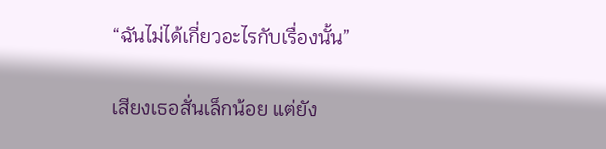“ฉันไม่ได้เกี่ยวอะไรกับเรื่องนั้น”

เสียงเธอสั่นเล็กน้อย แต่ยัง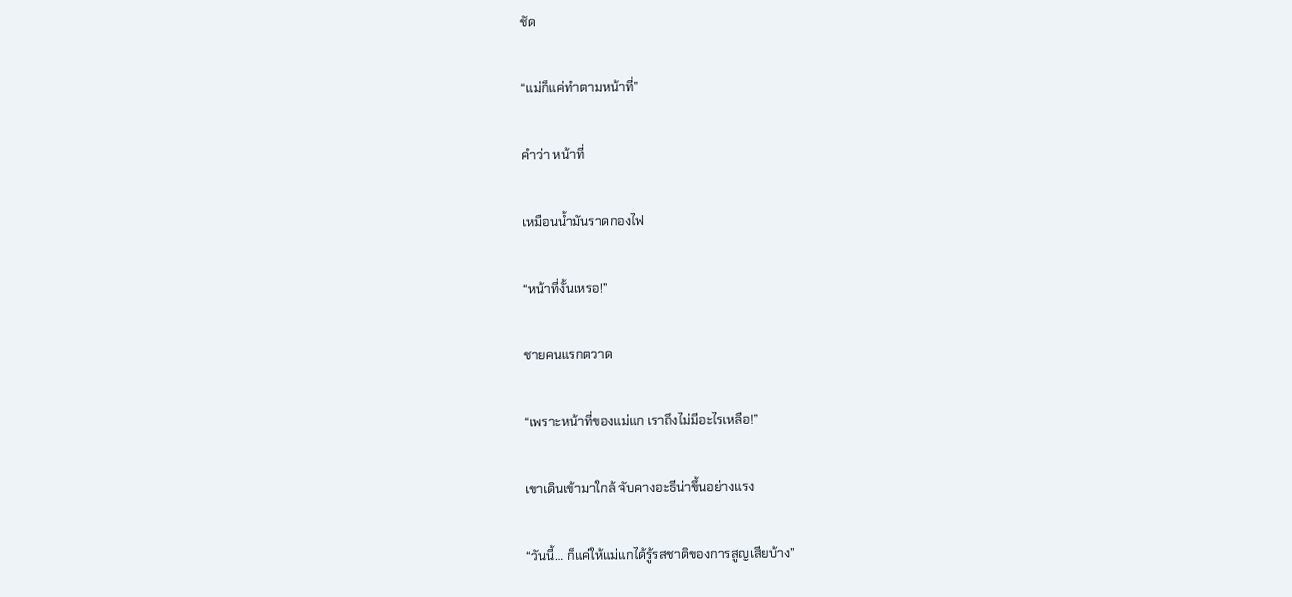ชัด

“แม่ก็แค่ทำตามหน้าที่”

คำว่า หน้าที่

เหมือนน้ำมันราดกองไฟ

“หน้าที่งั้นเหรอ!”

ชายคนแรกตวาด

“เพราะหน้าที่ของแม่แก เราถึงไม่มีอะไรเหลือ!”

เขาเดินเข้ามาใกล้ จับคางอะธีน่าขึ้นอย่างแรง

“วันนี้… ก็แค่ให้แม่แกได้รู้รสชาติของการสูญเสียบ้าง”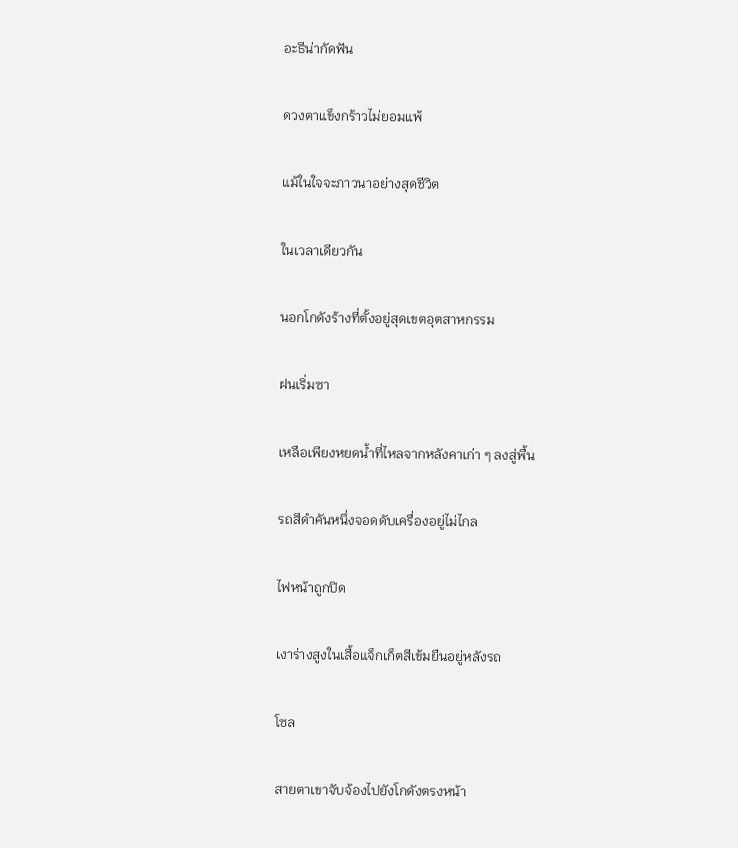อะธีน่ากัดฟัน

ดวงตาแข็งกร้าวไม่ยอมแพ้

แม้ในใจจะภาวนาอย่างสุดชีวิต

ในเวลาเดียวกัน

นอกโกดังร้างที่ตั้งอยู่สุดเขตอุตสาหกรรม

ฝนเริ่มซา

เหลือเพียงหยดน้ำที่ไหลจากหลังคาเก่า ๆ ลงสู่พื้น

รถสีดำคันหนึ่งจอดดับเครื่องอยู่ไม่ไกล

ไฟหน้าถูกปิด

เงาร่างสูงในเสื้อแจ็กเก็ตสีเข้มยืนอยู่หลังรถ

โซล

สายตาเขาจับจ้องไปยังโกดังตรงหน้า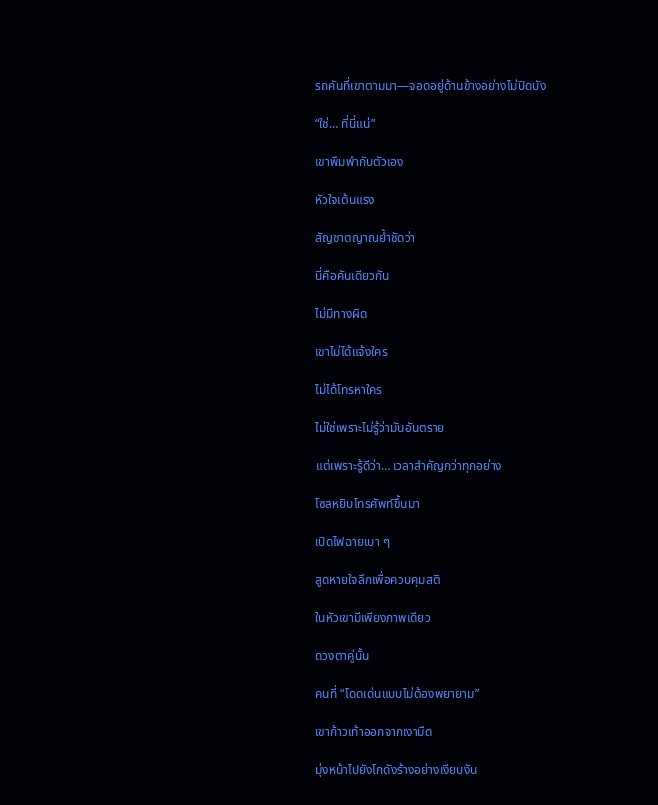รถคันที่เขาตามมา—จอดอยู่ด้านข้างอย่างไม่ปิดบัง

“ใช่… ที่นี่แน่”

เขาพึมพำกับตัวเอง

หัวใจเต้นแรง

สัญชาตญาณย้ำชัดว่า

นี่คือคันเดียวกัน

ไม่มีทางผิด

เขาไม่ได้แจ้งใคร

ไม่ได้โทรหาใคร

ไม่ใช่เพราะไม่รู้ว่ามันอันตราย

แต่เพราะรู้ดีว่า… เวลาสำคัญกว่าทุกอย่าง

โซลหยิบโทรศัพท์ขึ้นมา

เปิดไฟฉายเบา ๆ

สูดหายใจลึกเพื่อควบคุมสติ

ในหัวเขามีเพียงภาพเดียว

ดวงตาคู่นั้น

คนที่ “โดดเด่นแบบไม่ต้องพยายาม”

เขาก้าวเท้าออกจากเงามืด

มุ่งหน้าไปยังโกดังร้างอย่างเงียบงัน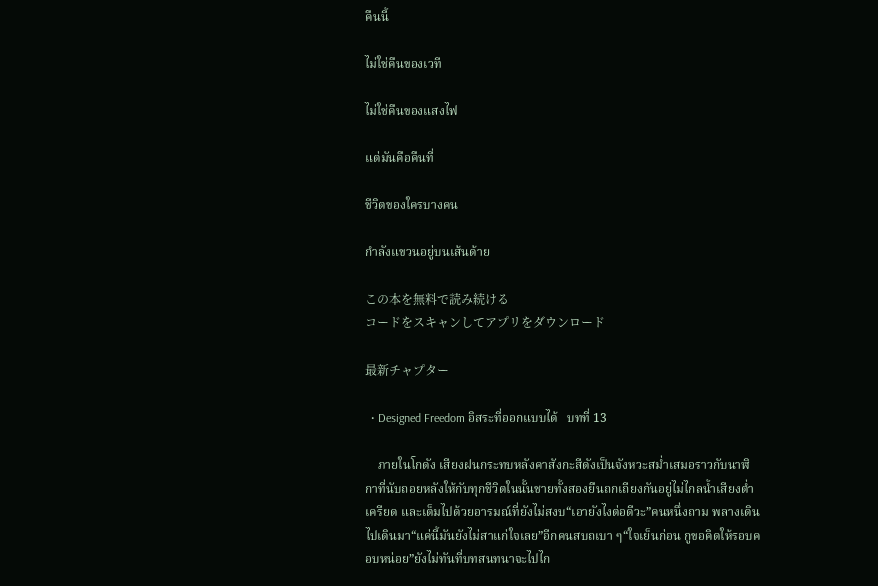คืนนี้

ไม่ใช่คืนของเวที

ไม่ใช่คืนของแสงไฟ

แต่มันคือคืนที่

ชีวิตของใครบางคน

กำลังแขวนอยู่บนเส้นด้าย

この本を無料で読み続ける
コードをスキャンしてアプリをダウンロード

最新チャプター

  • Designed Freedom อิสระที่ออกแบบได้   บทที่ 13

    ภายในโกดัง เสียงฝนกระทบหลังคาสังกะสีดังเป็นจังหวะสม่ำเสมอราวกับนาฬิกาที่นับถอยหลังให้กับทุกชีวิตในนั้นชายทั้งสองยืนถกเถียงกันอยู่ไม่ไกลน้ำเสียงต่ำ เครียด และเต็มไปด้วยอารมณ์ที่ยังไม่สงบ“เอายังไงต่อดีวะ”คนหนึ่งถาม พลางเดินไปเดินมา“แค่นี้มันยังไม่สาแก่ใจเลย”อีกคนสบถเบา ๆ“ใจเย็นก่อน กูขอคิดให้รอบคอบหน่อย”ยังไม่ทันที่บทสนทนาจะไปไก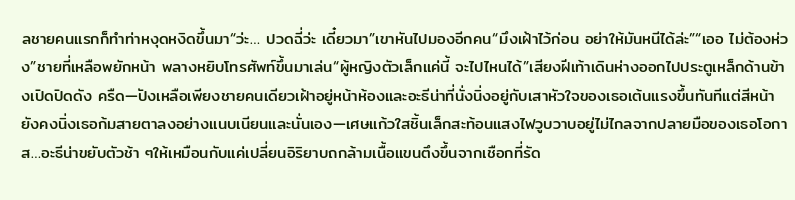ลชายคนแรกก็ทำท่าหงุดหงิดขึ้นมา“ว่ะ… ปวดฉี่ว่ะ เดี๋ยวมา”เขาหันไปมองอีกคน“มึงเฝ้าไว้ก่อน อย่าให้มันหนีได้ล่ะ”“เออ ไม่ต้องห่วง”ชายที่เหลือพยักหน้า พลางหยิบโทรศัพท์ขึ้นมาเล่น“ผู้หญิงตัวเล็กแค่นี้ จะไปไหนได้”เสียงฝีเท้าเดินห่างออกไปประตูเหล็กด้านข้างเปิดปิดดัง ครืด—ปังเหลือเพียงชายคนเดียวเฝ้าอยู่หน้าห้องและอะธีน่าที่นั่งนิ่งอยู่กับเสาหัวใจของเธอเต้นแรงขึ้นทันทีแต่สีหน้ายังคงนิ่งเธอก้มสายตาลงอย่างแนบเนียนและนั่นเอง—เศษแก้วใสชิ้นเล็กสะท้อนแสงไฟวูบวาบอยู่ไม่ไกลจากปลายมือของเธอโอกาส…อะธีน่าขยับตัวช้า ๆให้เหมือนกับแค่เปลี่ยนอิริยาบถกล้ามเนื้อแขนตึงขึ้นจากเชือกที่รัด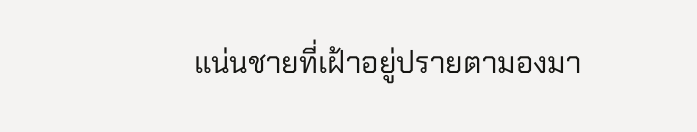แน่นชายที่เฝ้าอยู่ปรายตามองมา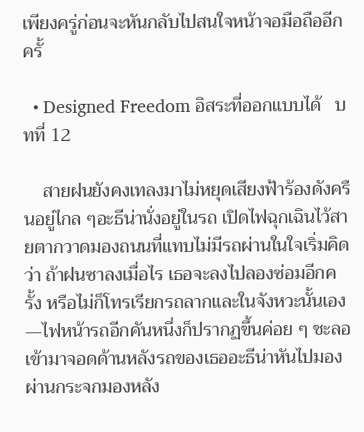เพียงครู่ก่อนจะหันกลับไปสนใจหน้าจอมือถืออีกครั้

  • Designed Freedom อิสระที่ออกแบบได้   บทที่ 12

    สายฝนยังคงเทลงมาไม่หยุดเสียงฟ้าร้องดังครืนอยู่ไกล ๆอะธีน่านั่งอยู่ในรถ เปิดไฟฉุกเฉินไว้สายตากวาดมองถนนที่แทบไม่มีรถผ่านในใจเริ่มคิดว่า ถ้าฝนซาลงเมื่อไร เธอจะลงไปลองซ่อมอีกครั้ง หรือไม่ก็โทรเรียกรถลากและในจังหวะนั้นเอง—ไฟหน้ารถอีกคันหนึ่งก็ปรากฏขึ้นค่อย ๆ ชะลอเข้ามาจอดด้านหลังรถของเธออะธีน่าหันไปมองผ่านกระจกมองหลัง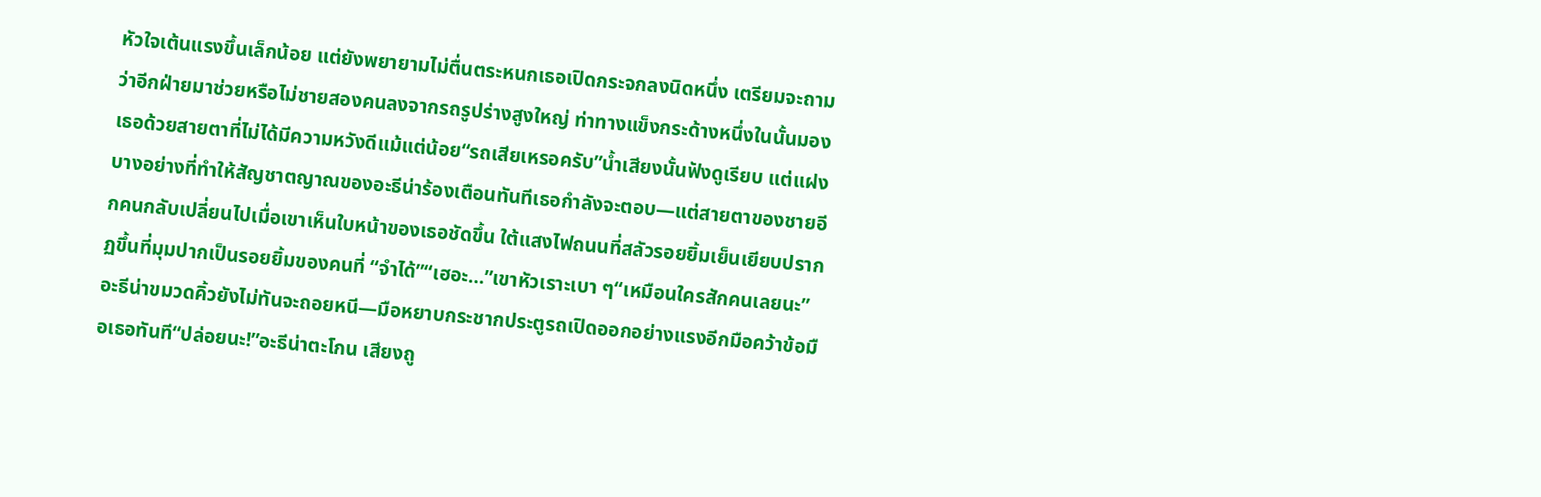หัวใจเต้นแรงขึ้นเล็กน้อย แต่ยังพยายามไม่ตื่นตระหนกเธอเปิดกระจกลงนิดหนึ่ง เตรียมจะถามว่าอีกฝ่ายมาช่วยหรือไม่ชายสองคนลงจากรถรูปร่างสูงใหญ่ ท่าทางแข็งกระด้างหนึ่งในนั้นมองเธอด้วยสายตาที่ไม่ได้มีความหวังดีแม้แต่น้อย“รถเสียเหรอครับ”น้ำเสียงนั้นฟังดูเรียบ แต่แฝงบางอย่างที่ทำให้สัญชาตญาณของอะธีน่าร้องเตือนทันทีเธอกำลังจะตอบ—แต่สายตาของชายอีกคนกลับเปลี่ยนไปเมื่อเขาเห็นใบหน้าของเธอชัดขึ้น ใต้แสงไฟถนนที่สลัวรอยยิ้มเย็นเยียบปรากฏขึ้นที่มุมปากเป็นรอยยิ้มของคนที่ “จำได้”“เฮอะ…”เขาหัวเราะเบา ๆ“เหมือนใครสักคนเลยนะ”อะธีน่าขมวดคิ้วยังไม่ทันจะถอยหนี—มือหยาบกระชากประตูรถเปิดออกอย่างแรงอีกมือคว้าข้อมือเธอทันที“ปล่อยนะ!”อะธีน่าตะโกน เสียงถู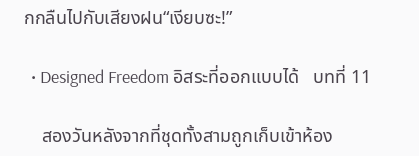กกลืนไปกับเสียงฝน“เงียบซะ!”

  • Designed Freedom อิสระที่ออกแบบได้   บทที่ 11

    สองวันหลังจากที่ชุดทั้งสามถูกเก็บเข้าห้อง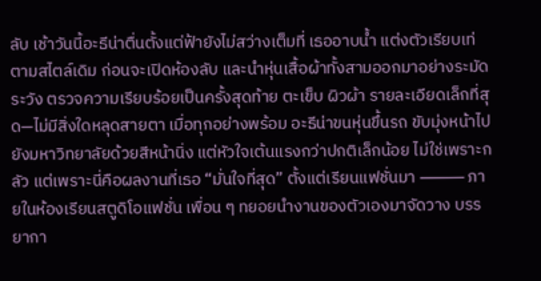ลับ เช้าวันนี้อะธีน่าตื่นตั้งแต่ฟ้ายังไม่สว่างเต็มที่ เธออาบน้ำ แต่งตัวเรียบเท่ตามสไตล์เดิม ก่อนจะเปิดห้องลับ และนำหุ่นเสื้อผ้าทั้งสามออกมาอย่างระมัดระวัง ตรวจความเรียบร้อยเป็นครั้งสุดท้าย ตะเข็บ ผิวผ้า รายละเอียดเล็กที่สุด—ไม่มีสิ่งใดหลุดสายตา เมื่อทุกอย่างพร้อม อะธีน่าขนหุ่นขึ้นรถ ขับมุ่งหน้าไปยังมหาวิทยาลัยด้วยสีหน้านิ่ง แต่หัวใจเต้นแรงกว่าปกติเล็กน้อย ไม่ใช่เพราะกลัว แต่เพราะนี่คือผลงานที่เธอ “มั่นใจที่สุด” ตั้งแต่เรียนแฟชั่นมา ⸻ ภายในห้องเรียนสตูดิโอแฟชั่น เพื่อน ๆ ทยอยนำงานของตัวเองมาจัดวาง บรรยากา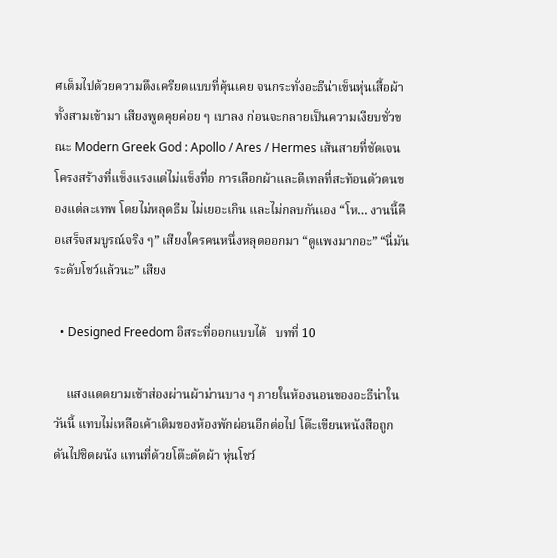ศเต็มไปด้วยความตึงเครียดแบบที่คุ้นเคย จนกระทั่งอะธีน่าเข็นหุ่นเสื้อผ้าทั้งสามเข้ามา เสียงพูดคุยค่อย ๆ เบาลง ก่อนจะกลายเป็นความเงียบชั่วขณะ Modern Greek God : Apollo / Ares / Hermes เส้นสายที่ชัดเจน โครงสร้างที่แข็งแรงแต่ไม่แข็งทื่อ การเลือกผ้าและดีเทลที่สะท้อนตัวตนของแต่ละเทพ โดยไม่หลุดธีม ไม่เยอะเกิน และไม่กลบกันเอง “โห… งานนี้คือเสร็จสมบูรณ์จริง ๆ” เสียงใครคนหนึ่งหลุดออกมา “ดูแพงมากอะ” “นี่มันระดับโชว์แล้วนะ” เสียง

  • Designed Freedom อิสระที่ออกแบบได้   บทที่ 10

    แสงแดดยามเช้าส่องผ่านผ้าม่านบาง ๆ ภายในห้องนอนของอะธีน่าในวันนี้ แทบไม่เหลือเค้าเดิมของห้องพักผ่อนอีกต่อไป โต๊ะเขียนหนังสือถูกดันไปชิดผนัง แทนที่ด้วยโต๊ะตัดผ้า หุ่นโชว์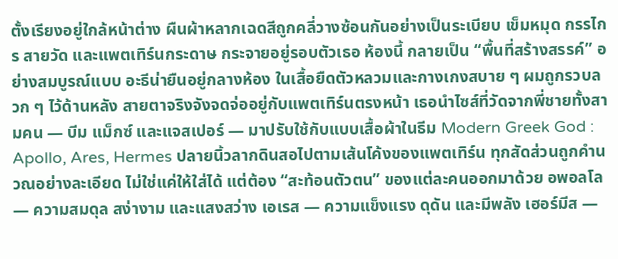ตั้งเรียงอยู่ใกล้หน้าต่าง ผืนผ้าหลากเฉดสีถูกคลี่วางซ้อนกันอย่างเป็นระเบียบ เข็มหมุด กรรไกร สายวัด และแพตเทิร์นกระดาษ กระจายอยู่รอบตัวเธอ ห้องนี้ กลายเป็น “พื้นที่สร้างสรรค์” อย่างสมบูรณ์แบบ อะธีน่ายืนอยู่กลางห้อง ในเสื้อยืดตัวหลวมและกางเกงสบาย ๆ ผมถูกรวบลวก ๆ ไว้ด้านหลัง สายตาจริงจังจดจ่ออยู่กับแพตเทิร์นตรงหน้า เธอนำไซส์ที่วัดจากพี่ชายทั้งสามคน — บีม แม็กซ์ และแจสเปอร์ — มาปรับใช้กับแบบเสื้อผ้าในธีม Modern Greek God : Apollo, Ares, Hermes ปลายนิ้วลากดินสอไปตามเส้นโค้งของแพตเทิร์น ทุกสัดส่วนถูกคำนวณอย่างละเอียด ไม่ใช่แค่ให้ใส่ได้ แต่ต้อง “สะท้อนตัวตน” ของแต่ละคนออกมาด้วย อพอลโล — ความสมดุล สง่างาม และแสงสว่าง เอเรส — ความแข็งแรง ดุดัน และมีพลัง เฮอร์มีส —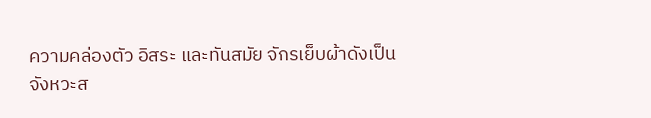ความคล่องตัว อิสระ และทันสมัย จักรเย็บผ้าดังเป็นจังหวะส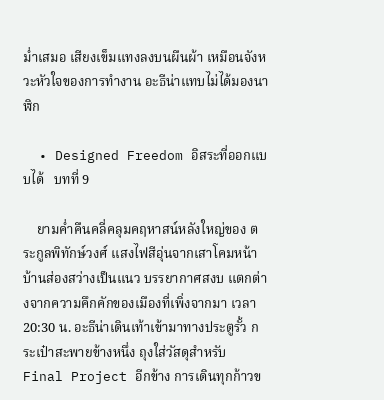ม่ำเสมอ เสียงเข็มแทงลงบนผืนผ้า เหมือนจังหวะหัวใจของการทำงาน อะธีน่าแทบไม่ได้มองนาฬิก

  • Designed Freedom อิสระที่ออกแบบได้   บทที่ 9

    ยามค่ำคืนคลี่คลุมคฤหาสน์หลังใหญ่ของ ตระกูลพิทักษ์วงศ์ แสงไฟสีอุ่นจากเสาโคมหน้าบ้านส่องสว่างเป็นแนว บรรยากาศสงบ แตกต่างจากความคึกคักของเมืองที่เพิ่งจากมา เวลา 20:30 น. อะธีน่าเดินเท้าเข้ามาทางประตูรั้ว กระเป๋าสะพายข้างหนึ่ง ถุงใส่วัสดุสำหรับ Final Project อีกข้าง การเดินทุกก้าวข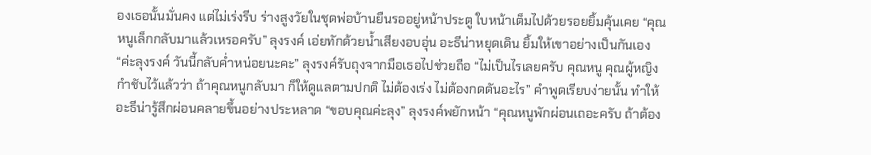องเธอนั้นมั่นคง แต่ไม่เร่งรีบ ร่างสูงวัยในชุดพ่อบ้านยืนรออยู่หน้าประตู ใบหน้าเต็มไปด้วยรอยยิ้มคุ้นเคย “คุณหนูเล็กกลับมาแล้วเหรอครับ” ลุงรงค์ เอ่ยทักด้วยน้ำเสียงอบอุ่น อะธีน่าหยุดเดิน ยิ้มให้เขาอย่างเป็นกันเอง “ค่ะลุงรงค์ วันนี้กลับค่ำหน่อยนะคะ” ลุงรงค์รับถุงจากมือเธอไปช่วยถือ “ไม่เป็นไรเลยครับ คุณหนู คุณผู้หญิงกำชับไว้แล้วว่า ถ้าคุณหนูกลับมา ก็ให้ดูแลตามปกติ ไม่ต้องเร่ง ไม่ต้องกดดันอะไร” คำพูดเรียบง่ายนั้น ทำให้อะธีน่ารู้สึกผ่อนคลายขึ้นอย่างประหลาด “ขอบคุณค่ะลุง” ลุงรงค์พยักหน้า “คุณหนูพักผ่อนเถอะครับ ถ้าต้อง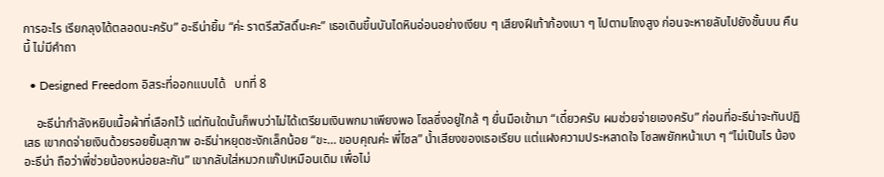การอะไร เรียกลุงได้ตลอดนะครับ” อะธีน่ายิ้ม “ค่ะ ราตรีสวัสดิ์นะคะ” เธอเดินขึ้นบันไดหินอ่อนอย่างเงียบ ๆ เสียงฝีเท้าก้องเบา ๆ ไปตามโถงสูง ก่อนจะหายลับไปยังชั้นบน คืนนี้ ไม่มีคำถา

  • Designed Freedom อิสระที่ออกแบบได้   บทที่ 8

    อะธีน่ากำลังหยิบเนื้อผ้าที่เลือกไว้ แต่ทันใดนั้นก็พบว่าไม่ได้เตรียมเงินพกมาเพียงพอ โซลซึ่งอยู่ใกล้ ๆ ยื่นมือเข้ามา “เดี๋ยวครับ ผมช่วยจ่ายเองครับ” ก่อนที่อะธีน่าจะทันปฏิเสธ เขากดจ่ายเงินด้วยรอยยิ้มสุภาพ อะธีน่าหยุดชะงักเล็กน้อย “ขะ… ขอบคุณค่ะ พี่โซล” น้ำเสียงของเธอเรียบ แต่แฝงความประหลาดใจ โซลพยักหน้าเบา ๆ “ไม่เป็นไร น้องอะธีน่า ถือว่าพี่ช่วยน้องหน่อยละกัน” เขากลับใส่หมวกแก๊ปเหมือนเดิม เพื่อไม่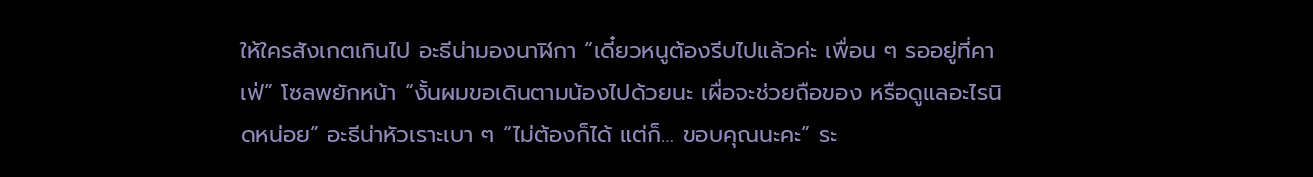ให้ใครสังเกตเกินไป อะธีน่ามองนาฬิกา “เดี๋ยวหนูต้องรีบไปแล้วค่ะ เพื่อน ๆ รออยู่ที่คาเฟ่” โซลพยักหน้า “งั้นผมขอเดินตามน้องไปด้วยนะ เผื่อจะช่วยถือของ หรือดูแลอะไรนิดหน่อย” อะธีน่าหัวเราะเบา ๆ “ไม่ต้องก็ได้ แต่ก็… ขอบคุณนะคะ” ระ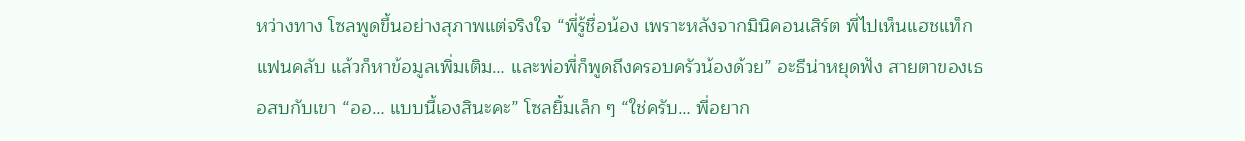หว่างทาง โซลพูดขึ้นอย่างสุภาพแต่จริงใจ “พี่รู้ชื่อน้อง เพราะหลังจากมินิคอนเสิร์ต พี่ไปเห็นแฮชแท็กแฟนคลับ แล้วก็หาข้อมูลเพิ่มเติม… และพ่อพี่ก็พูดถึงครอบครัวน้องด้วย” อะธีน่าหยุดฟัง สายตาของเธอสบกับเขา “ออ… แบบนี้เองสินะคะ” โซลยิ้มเล็ก ๆ “ใช่ครับ… พี่อยาก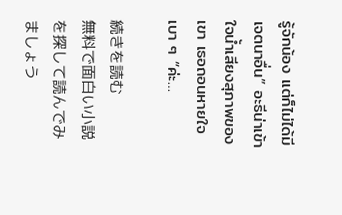รู้จักน้อง แต่ก็ไม่ได้มีเจตนาอื่น” อะธีน่าเข้าใจน้ำเสียงสุภาพของเขา เธอถอนหายใจเบา ๆ “ค่ะ…

続きを読む
無料で面白い小説を探して読んでみましょう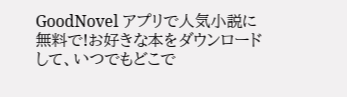GoodNovel アプリで人気小説に無料で!お好きな本をダウンロードして、いつでもどこで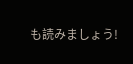も読みましょう!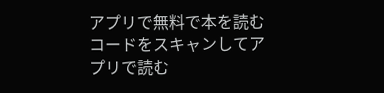アプリで無料で本を読む
コードをスキャンしてアプリで読む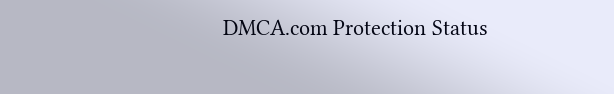DMCA.com Protection Status